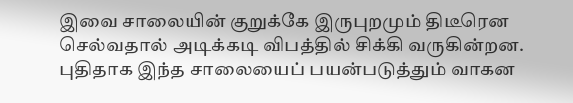இவை சாலையின் குறுக்கே இருபுறமும் திடீரென செல்வதால் அடிக்கடி விபத்தில் சிக்கி வருகின்றன. புதிதாக இந்த சாலையைப் பயன்படுத்தும் வாகன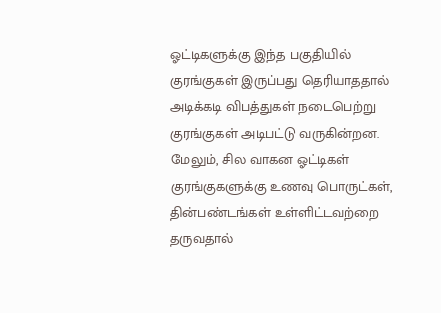ஓட்டிகளுக்கு இந்த பகுதியில் குரங்குகள் இருப்பது தெரியாததால் அடிக்கடி விபத்துகள் நடைபெற்று குரங்குகள் அடிபட்டு வருகின்றன. மேலும், சில வாகன ஓட்டிகள் குரங்குகளுக்கு உணவு பொருட்கள், தின்பண்டங்கள் உள்ளிட்டவற்றை தருவதால்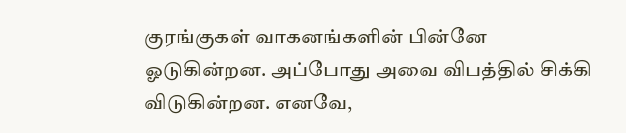குரங்குகள் வாகனங்களின் பின்னே ஓடுகின்றன. அப்போது அவை விபத்தில் சிக்கி விடுகின்றன. எனவே,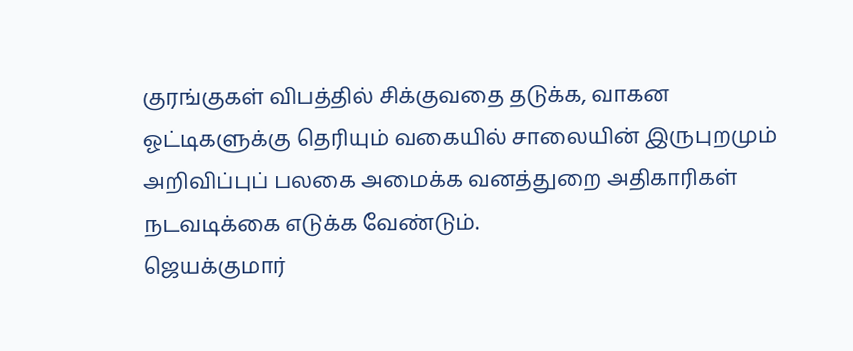குரங்குகள் விபத்தில் சிக்குவதை தடுக்க, வாகன ஓட்டிகளுக்கு தெரியும் வகையில் சாலையின் இருபுறமும் அறிவிப்புப் பலகை அமைக்க வனத்துறை அதிகாரிகள் நடவடிக்கை எடுக்க வேண்டும்.
ஜெயக்குமார்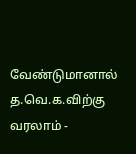வேண்டுமானால் த.வெ.க.விற்கு வரலாம் -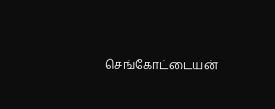செங்கோட்டையன்